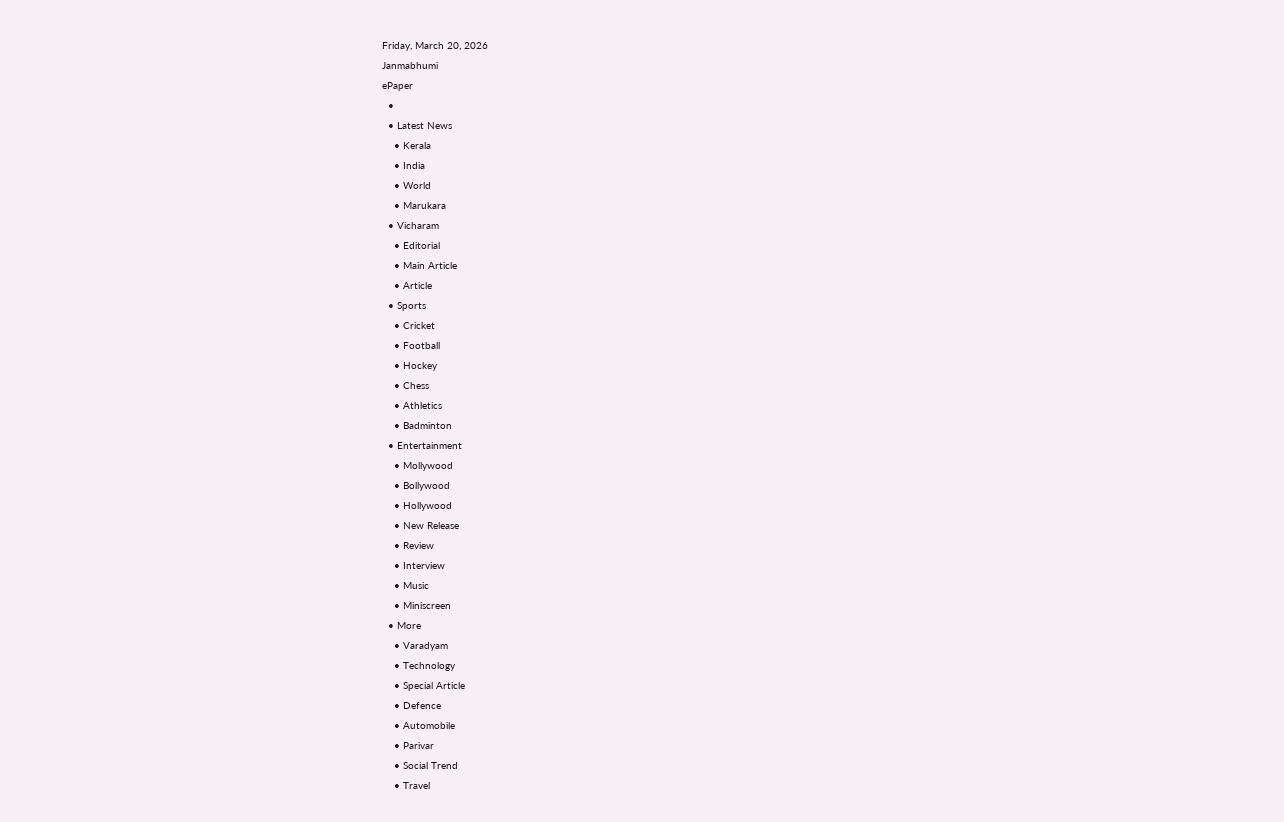Friday, March 20, 2026
Janmabhumi
ePaper
  •
  • Latest News
    • Kerala
    • India
    • World
    • Marukara
  • Vicharam
    • Editorial
    • Main Article
    • Article
  • Sports
    • Cricket
    • Football
    • Hockey
    • Chess
    • Athletics
    • Badminton
  • Entertainment
    • Mollywood
    • Bollywood
    • Hollywood
    • New Release
    • Review
    • Interview
    • Music
    • Miniscreen
  • More
    • Varadyam
    • Technology
    • Special Article
    • Defence
    • Automobile
    • Parivar
    • Social Trend
    • Travel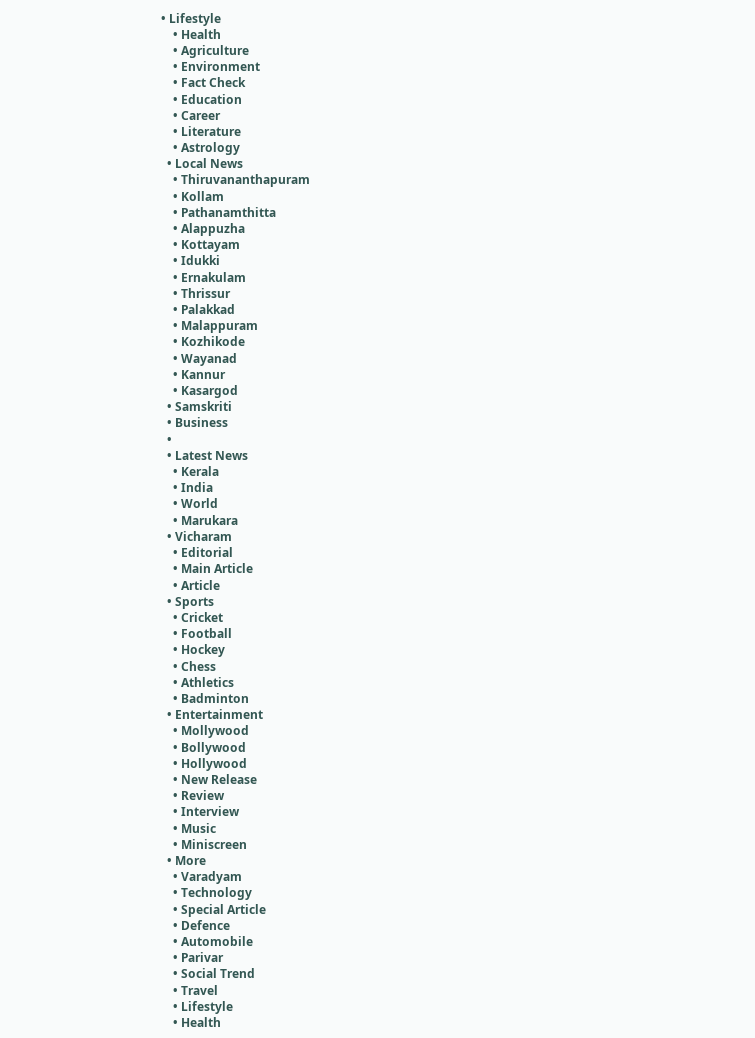• Lifestyle
    • Health
    • Agriculture
    • Environment
    • Fact Check
    • Education
    • Career
    • Literature
    • Astrology
  • Local News
    • Thiruvananthapuram
    • Kollam
    • Pathanamthitta
    • Alappuzha
    • Kottayam
    • Idukki
    • Ernakulam
    • Thrissur
    • Palakkad
    • Malappuram
    • Kozhikode
    • Wayanad
    • Kannur
    • Kasargod
  • Samskriti
  • Business
  •
  • Latest News
    • Kerala
    • India
    • World
    • Marukara
  • Vicharam
    • Editorial
    • Main Article
    • Article
  • Sports
    • Cricket
    • Football
    • Hockey
    • Chess
    • Athletics
    • Badminton
  • Entertainment
    • Mollywood
    • Bollywood
    • Hollywood
    • New Release
    • Review
    • Interview
    • Music
    • Miniscreen
  • More
    • Varadyam
    • Technology
    • Special Article
    • Defence
    • Automobile
    • Parivar
    • Social Trend
    • Travel
    • Lifestyle
    • Health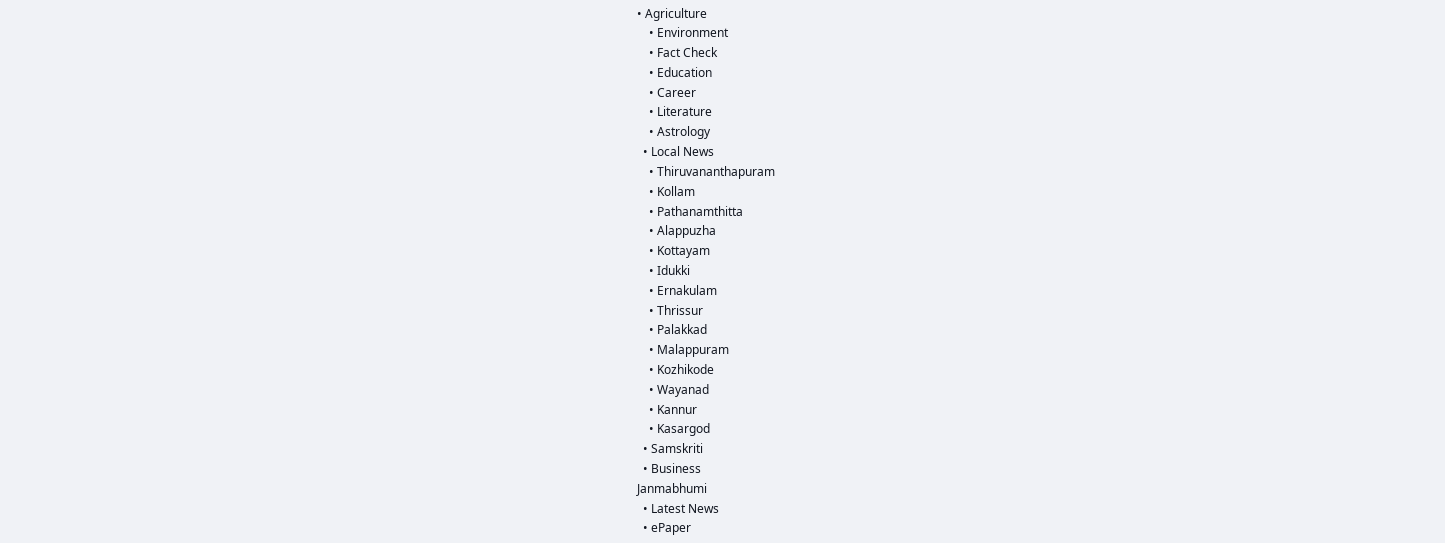• Agriculture
    • Environment
    • Fact Check
    • Education
    • Career
    • Literature
    • Astrology
  • Local News
    • Thiruvananthapuram
    • Kollam
    • Pathanamthitta
    • Alappuzha
    • Kottayam
    • Idukki
    • Ernakulam
    • Thrissur
    • Palakkad
    • Malappuram
    • Kozhikode
    • Wayanad
    • Kannur
    • Kasargod
  • Samskriti
  • Business
Janmabhumi
  • Latest News
  • ePaper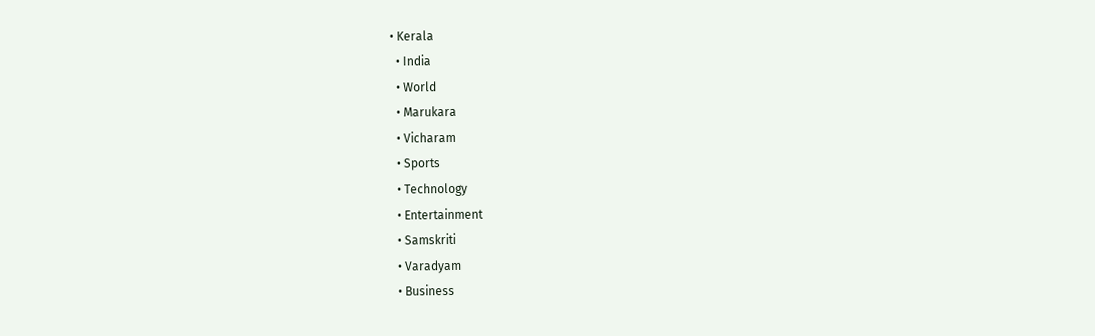• Kerala
  • India
  • World
  • Marukara
  • Vicharam
  • Sports
  • Technology
  • Entertainment
  • Samskriti
  • Varadyam
  • Business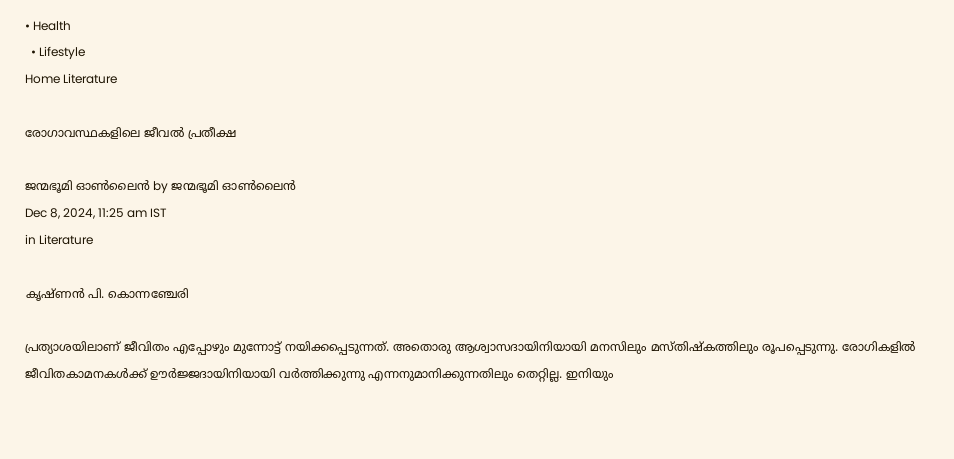• Health
  • Lifestyle
Home Literature

രോഗാവസ്ഥകളിലെ ജീവല്‍ പ്രതീക്ഷ

ജന്മഭൂമി ഓണ്‍ലൈന്‍ by ജന്മഭൂമി ഓണ്‍ലൈന്‍
Dec 8, 2024, 11:25 am IST
in Literature

കൃഷ്ണന്‍ പി. കൊന്നഞ്ചേരി

പ്രത്യാശയിലാണ് ജീവിതം എപ്പോഴും മുന്നോട്ട് നയിക്കപ്പെടുന്നത്. അതൊരു ആശ്വാസദായിനിയായി മനസിലും മസ്തിഷ്‌കത്തിലും രൂപപ്പെടുന്നു. രോഗികളില്‍ ജീവിതകാമനകള്‍ക്ക് ഊര്‍ജ്ജദായിനിയായി വര്‍ത്തിക്കുന്നു എന്നനുമാനിക്കുന്നതിലും തെറ്റില്ല. ഇനിയും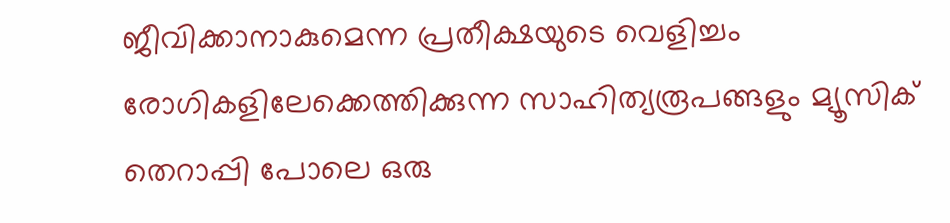ജീവിക്കാനാകുമെന്ന പ്രതീക്ഷയുടെ വെളിച്ചം രോഗികളിലേക്കെത്തിക്കുന്ന സാഹിത്യരൂപങ്ങളും മ്യൂസിക് തെറാപ്പി പോലെ ഒരു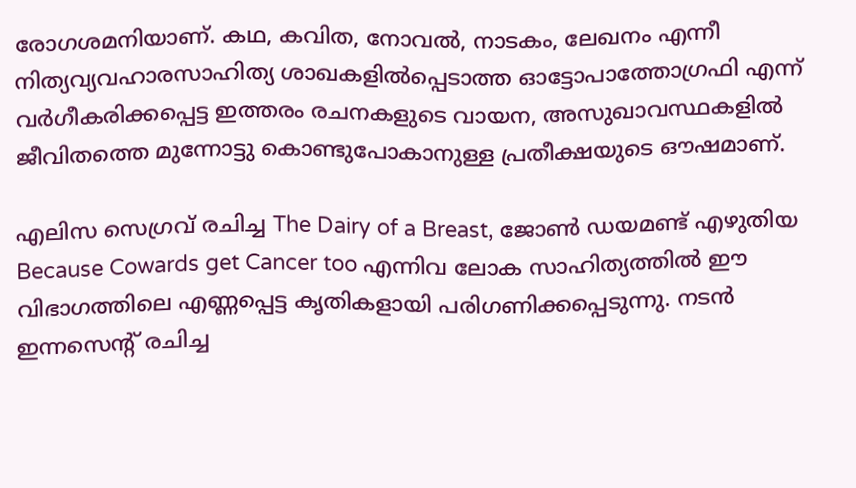രോഗശമനിയാണ്. കഥ, കവിത, നോവല്‍, നാടകം, ലേഖനം എന്നീ നിത്യവ്യവഹാരസാഹിത്യ ശാഖകളില്‍പ്പെടാത്ത ഓട്ടോപാത്തോഗ്രഫി എന്ന് വര്‍ഗീകരിക്കപ്പെട്ട ഇത്തരം രചനകളുടെ വായന, അസുഖാവസ്ഥകളില്‍ ജീവിതത്തെ മുന്നോട്ടു കൊണ്ടുപോകാനുള്ള പ്രതീക്ഷയുടെ ഔഷമാണ്.

എലിസ സെഗ്രവ് രചിച്ച The Dairy of a Breast, ജോണ്‍ ഡയമണ്ട് എഴുതിയ Because Cowards get Cancer too എന്നിവ ലോക സാഹിത്യത്തില്‍ ഈ വിഭാഗത്തിലെ എണ്ണപ്പെട്ട കൃതികളായി പരിഗണിക്കപ്പെടുന്നു. നടന്‍ ഇന്നസെന്റ് രചിച്ച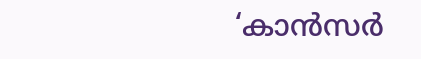‘കാന്‍സര്‍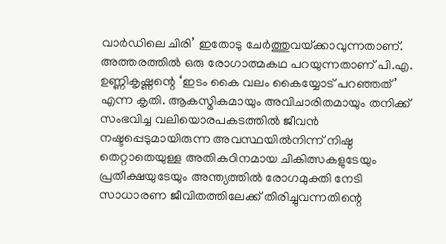വാര്‍ഡിലെ ചിരി’ ഇതോടു ചേര്‍ത്തുവയ്‌ക്കാവുന്നതാണ്. അത്തരത്തില്‍ ഒരു രോഗാത്മകഥ പറയുന്നതാണ് പി.എ. ഉണ്ണികൃഷ്ണന്റെ ‘ഇടം കൈ വലം കൈയ്യോട് പറഞ്ഞത്’ എന്ന കൃതി. ആകസ്മികമായും അവിചാരിതമായും തനിക്ക് സംഭവിച്ച വലിയൊരപകടത്തില്‍ ജീവന്‍ നഷ്ടപ്പെടുമായിരുന്ന അവസ്ഥയില്‍നിന്ന് നിഷ്ഠ തെറ്റാതെയുള്ള അതികഠിനമായ ചികിത്സകളുടേയും പ്രതീക്ഷയുടേയും അന്ത്യത്തില്‍ രോഗമുക്തി നേടി സാധാരണ ജീവിതത്തിലേക്ക് തിരിച്ചുവന്നതിന്റെ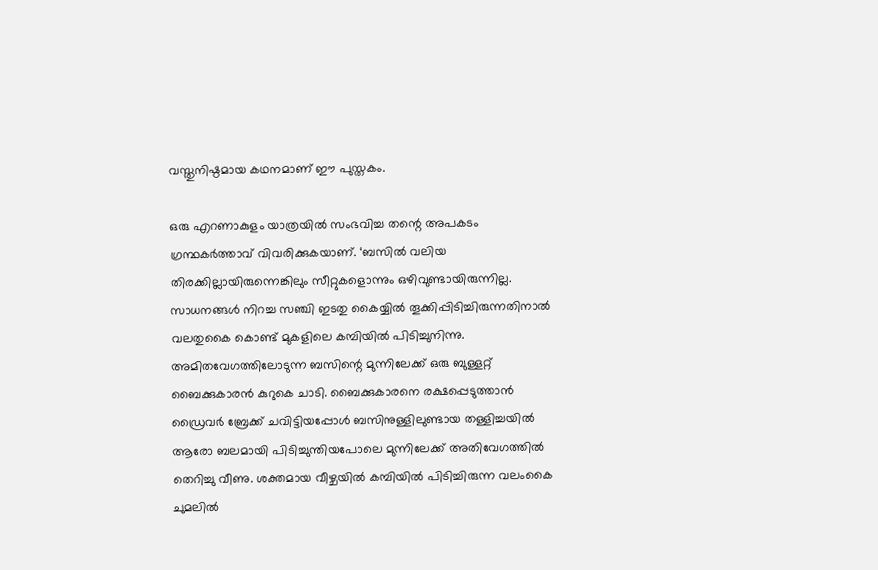വസ്തുനിഷ്ഠമായ കഥനമാണ് ഈ പുസ്തകം.

ഒരു എറണാകുളം യാത്രയില്‍ സംഭവിച്ച തന്റെ അപകടം ഗ്രന്ഥകര്‍ത്താവ് വിവരിക്കുകയാണ്. ‘ബസില്‍ വലിയ തിരക്കില്ലായിരുന്നെങ്കിലും സീറ്റുകളൊന്നും ഒഴിവുണ്ടായിരുന്നില്ല. സാധനങ്ങള്‍ നിറച്ച സഞ്ചി ഇടതു കൈയ്യില്‍ തൂക്കിപ്പിടിച്ചിരുന്നതിനാല്‍ വലതുകൈ കൊണ്ട് മുകളിലെ കമ്പിയില്‍ പിടിച്ചുനിന്നു. അമിതവേഗത്തിലോടുന്ന ബസിന്റെ മുന്നിലേക്ക് ഒരു ബുള്ളറ്റ് ബൈക്കുകാരന്‍ കുറുകെ ചാടി. ബൈക്കുകാരനെ രക്ഷപ്പെടുത്താന്‍ ഡ്രൈവര്‍ ബ്രേക്ക് ചവിട്ടിയപ്പോള്‍ ബസിനുള്ളിലുണ്ടായ തള്ളിച്ചയില്‍ ആരോ ബലമായി പിടിച്ചുന്തിയപോലെ മുന്നിലേക്ക് അതിവേഗത്തില്‍ തെറിച്ചു വീണു. ശക്തമായ വീഴ്ചയില്‍ കമ്പിയില്‍ പിടിച്ചിരുന്ന വലംകൈ ചുമലില്‍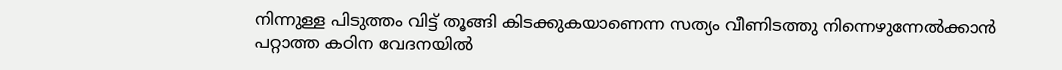നിന്നുള്ള പിടുത്തം വിട്ട് തൂങ്ങി കിടക്കുകയാണെന്ന സത്യം വീണിടത്തു നിന്നെഴുന്നേല്‍ക്കാന്‍ പറ്റാത്ത കഠിന വേദനയില്‍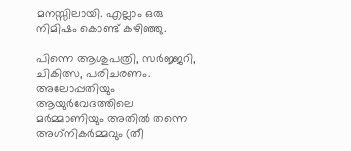മനസ്സിലായി. എല്ലാം ഒരു നിമിഷം കൊണ്ട് കഴിഞ്ഞു.

പിന്നെ ആശുപത്രി, സര്‍ജ്ജറി, ചികിത്സ, പരിചരണം. അലോപ്പതിയും ആയുര്‍വേദത്തിലെ മര്‍മ്മാണിയും അതില്‍ തന്നെ അഗ്‌നികര്‍മ്മവും (തീ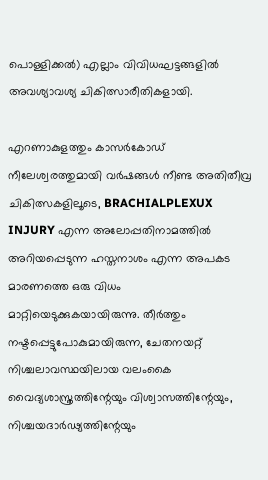പൊള്ളിക്കല്‍) എല്ലാം വിവിധഘട്ടങ്ങളില്‍ അവശ്യാവശ്യ ചികിത്സാരീതികളായി.

എറണാകുളത്തും കാസര്‍കോഡ് നീലേശ്വരത്തുമായി വര്‍ഷങ്ങള്‍ നീണ്ട അതിതീവ്ര ചികിത്സകളിലൂടെ, BRACHIALPLEXUX INJURY എന്ന അലോപ്പതിനാമത്തില്‍ അറിയപ്പെടുന്ന ഹസ്തനാശം എന്ന അപകട മാരണത്തെ ഒരു വിധം മാറ്റിയെടുക്കുകയായിരുന്നു. തീര്‍ത്തും നഷ്ടപ്പെട്ടുപോകുമായിരുന്ന, ചേതനയറ്റ് നിശ്ചലാവസ്ഥയിലായ വലംകൈ വൈദ്യശാസ്ത്രത്തിന്റേയും വിശ്വാസത്തിന്റേയും, നിശ്ചയദാര്‍ഢ്യത്തിന്റേയും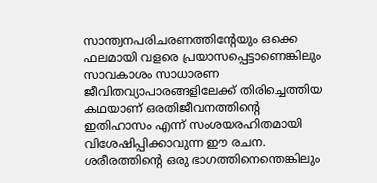സാന്ത്വനപരിചരണത്തിന്റേയും ഒക്കെ ഫലമായി വളരെ പ്രയാസപ്പെട്ടാണെങ്കിലും സാവകാശം സാധാരണ ജീവിതവ്യാപാരങ്ങളിലേക്ക് തിരിച്ചെത്തിയ കഥയാണ് ഒരതിജീവനത്തിന്റെ ഇതിഹാസം എന്ന് സംശയരഹിതമായി വിശേഷിപ്പിക്കാവുന്ന ഈ രചന. ശരീരത്തിന്റെ ഒരു ഭാഗത്തിനെന്തെങ്കിലും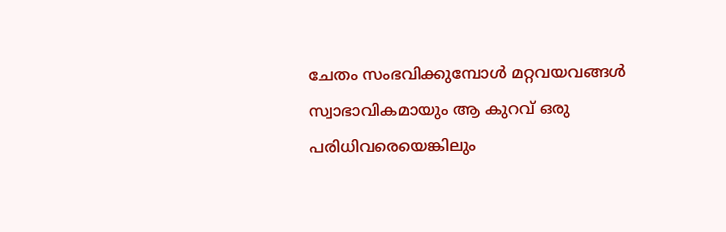ചേതം സംഭവിക്കുമ്പോള്‍ മറ്റവയവങ്ങള്‍ സ്വാഭാവികമായും ആ കുറവ് ഒരു പരിധിവരെയെങ്കിലും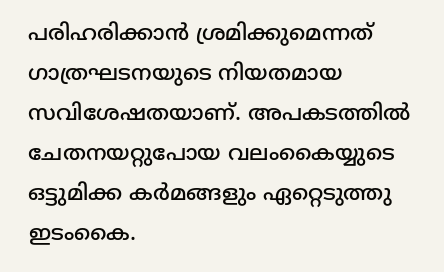പരിഹരിക്കാന്‍ ശ്രമിക്കുമെന്നത് ഗാത്രഘടനയുടെ നിയതമായ സവിശേഷതയാണ്. അപകടത്തില്‍ ചേതനയറ്റുപോയ വലംകൈയ്യുടെ ഒട്ടുമിക്ക കര്‍മങ്ങളും ഏറ്റെടുത്തു ഇടംകൈ.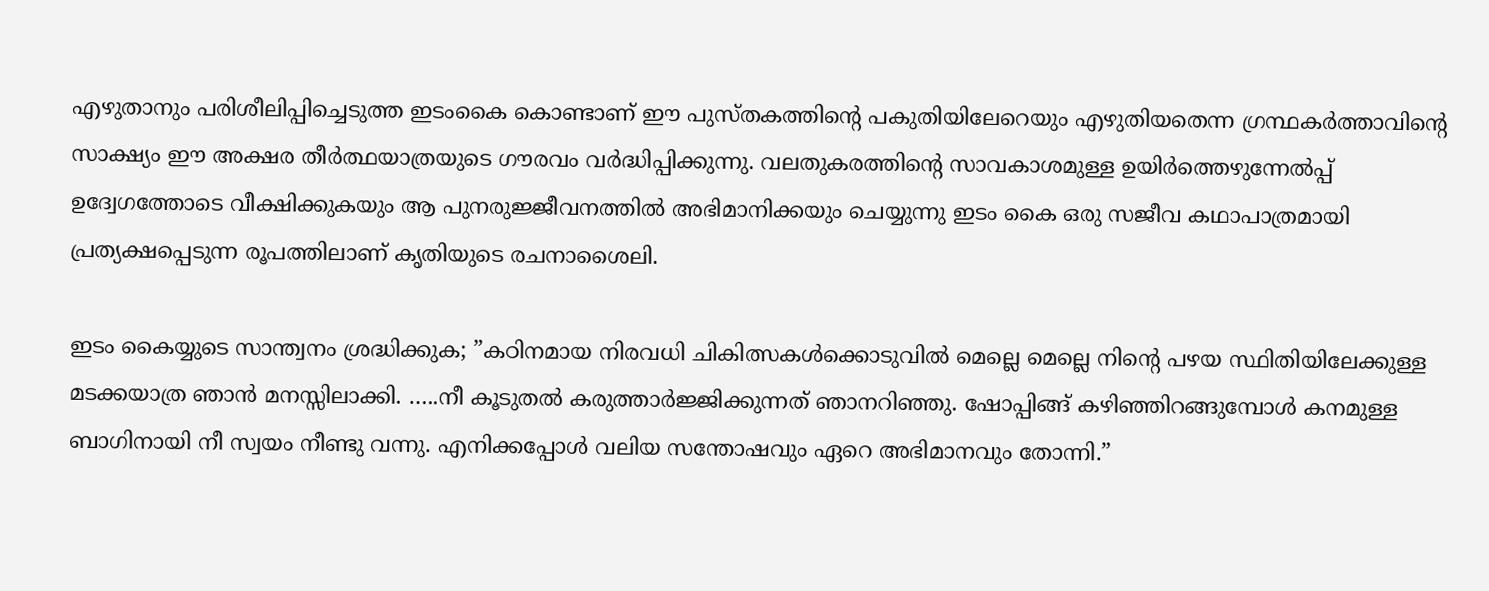എഴുതാനും പരിശീലിപ്പിച്ചെടുത്ത ഇടംകൈ കൊണ്ടാണ് ഈ പുസ്തകത്തിന്റെ പകുതിയിലേറെയും എഴുതിയതെന്ന ഗ്രന്ഥകര്‍ത്താവിന്റെ സാക്ഷ്യം ഈ അക്ഷര തീര്‍ത്ഥയാത്രയുടെ ഗൗരവം വര്‍ദ്ധിപ്പിക്കുന്നു. വലതുകരത്തിന്റെ സാവകാശമുള്ള ഉയിര്‍ത്തെഴുന്നേല്‍പ്പ് ഉദ്വേഗത്തോടെ വീക്ഷിക്കുകയും ആ പുനരുജ്ജീവനത്തില്‍ അഭിമാനിക്കയും ചെയ്യുന്നു ഇടം കൈ ഒരു സജീവ കഥാപാത്രമായി പ്രത്യക്ഷപ്പെടുന്ന രൂപത്തിലാണ് കൃതിയുടെ രചനാശൈലി.

ഇടം കൈയ്യുടെ സാന്ത്വനം ശ്രദ്ധിക്കുക; ”കഠിനമായ നിരവധി ചികിത്സകള്‍ക്കൊടുവില്‍ മെല്ലെ മെല്ലെ നിന്റെ പഴയ സ്ഥിതിയിലേക്കുള്ള മടക്കയാത്ര ഞാന്‍ മനസ്സിലാക്കി. …..നീ കൂടുതല്‍ കരുത്താര്‍ജ്ജിക്കുന്നത് ഞാനറിഞ്ഞു. ഷോപ്പിങ്ങ് കഴിഞ്ഞിറങ്ങുമ്പോള്‍ കനമുള്ള ബാഗിനായി നീ സ്വയം നീണ്ടു വന്നു. എനിക്കപ്പോള്‍ വലിയ സന്തോഷവും ഏറെ അഭിമാനവും തോന്നി.”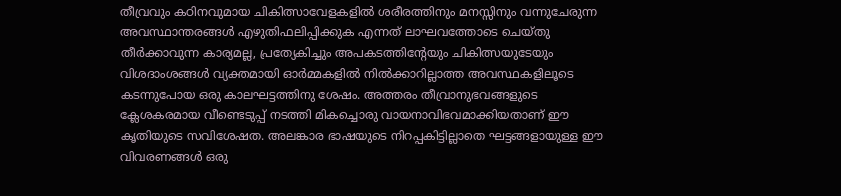തീവ്രവും കഠിനവുമായ ചികിത്സാവേളകളില്‍ ശരീരത്തിനും മനസ്സിനും വന്നുചേരുന്ന അവസ്ഥാന്തരങ്ങള്‍ എഴുതിഫലിപ്പിക്കുക എന്നത് ലാഘവത്തോടെ ചെയ്തു തീര്‍ക്കാവുന്ന കാര്യമല്ല, പ്രത്യേകിച്ചും അപകടത്തിന്റേയും ചികിത്സയുടേയും വിശദാംശങ്ങള്‍ വ്യക്തമായി ഓര്‍മ്മകളില്‍ നില്‍ക്കാറില്ലാത്ത അവസ്ഥകളിലൂടെ കടന്നുപോയ ഒരു കാലഘട്ടത്തിനു ശേഷം. അത്തരം തീവ്രാനുഭവങ്ങളുടെ ക്ലേശകരമായ വീണ്ടെടുപ്പ് നടത്തി മികച്ചൊരു വായനാവിഭവമാക്കിയതാണ് ഈ കൃതിയുടെ സവിശേഷത. അലങ്കാര ഭാഷയുടെ നിറപ്പകിട്ടില്ലാതെ ഘട്ടങ്ങളായുള്ള ഈ വിവരണങ്ങള്‍ ഒരു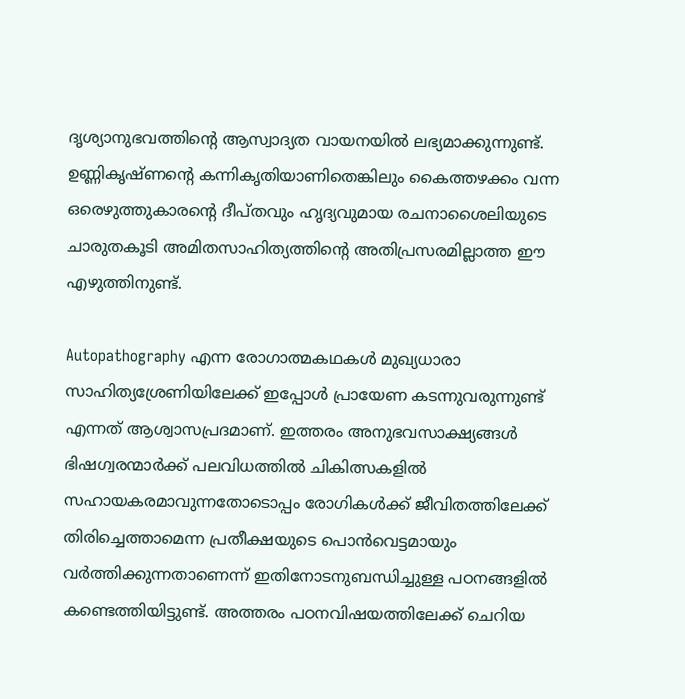ദൃശ്യാനുഭവത്തിന്റെ ആസ്വാദ്യത വായനയില്‍ ലഭ്യമാക്കുന്നുണ്ട്. ഉണ്ണികൃഷ്ണന്റെ കന്നികൃതിയാണിതെങ്കിലും കൈത്തഴക്കം വന്ന ഒരെഴുത്തുകാരന്റെ ദീപ്തവും ഹൃദ്യവുമായ രചനാശൈലിയുടെ ചാരുതകൂടി അമിതസാഹിത്യത്തിന്റെ അതിപ്രസരമില്ലാത്ത ഈ എഴുത്തിനുണ്ട്.

Autopathography എന്ന രോഗാത്മകഥകള്‍ മുഖ്യധാരാ സാഹിത്യശ്രേണിയിലേക്ക് ഇപ്പോള്‍ പ്രായേണ കടന്നുവരുന്നുണ്ട് എന്നത് ആശ്വാസപ്രദമാണ്. ഇത്തരം അനുഭവസാക്ഷ്യങ്ങള്‍ ഭിഷഗ്വരന്മാര്‍ക്ക് പലവിധത്തില്‍ ചികിത്സകളില്‍ സഹായകരമാവുന്നതോടൊപ്പം രോഗികള്‍ക്ക് ജീവിതത്തിലേക്ക് തിരിച്ചെത്താമെന്ന പ്രതീക്ഷയുടെ പൊന്‍വെട്ടമായും വര്‍ത്തിക്കുന്നതാണെന്ന് ഇതിനോടനുബന്ധിച്ചുള്ള പഠനങ്ങളില്‍ കണ്ടെത്തിയിട്ടുണ്ട്. അത്തരം പഠനവിഷയത്തിലേക്ക് ചെറിയ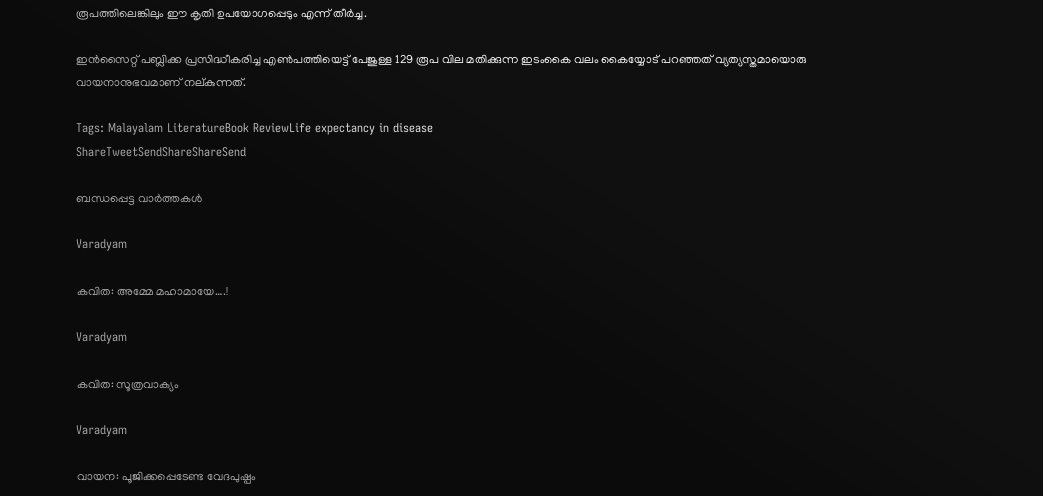രൂപത്തിലെങ്കിലും ഈ കൃതി ഉപയോഗപ്പെടും എന്ന് തീര്‍ച്ച.

ഇന്‍സൈറ്റ് പബ്ലിക്ക പ്രസിദ്ധീകരിച്ച എണ്‍പത്തിയെട്ട് പേജുള്ള 129 രൂപ വില മതിക്കുന്ന ഇടംകൈ വലം കൈയ്യോട് പറഞ്ഞത് വ്യത്യസ്തമായൊരു വായനാനുഭവമാണ് നല്കുന്നത്.

Tags: Malayalam LiteratureBook ReviewLife expectancy in disease
ShareTweetSendShareShareSend

ബന്ധപ്പെട്ട വാര്‍ത്തകള്‍

Varadyam

കവിത: അമ്മേ മഹാമായേ….!

Varadyam

കവിത: സൂത്രവാക്യം

Varadyam

വായന: പൂജിക്കപ്പെടേണ്ട വേദപുഷ്പം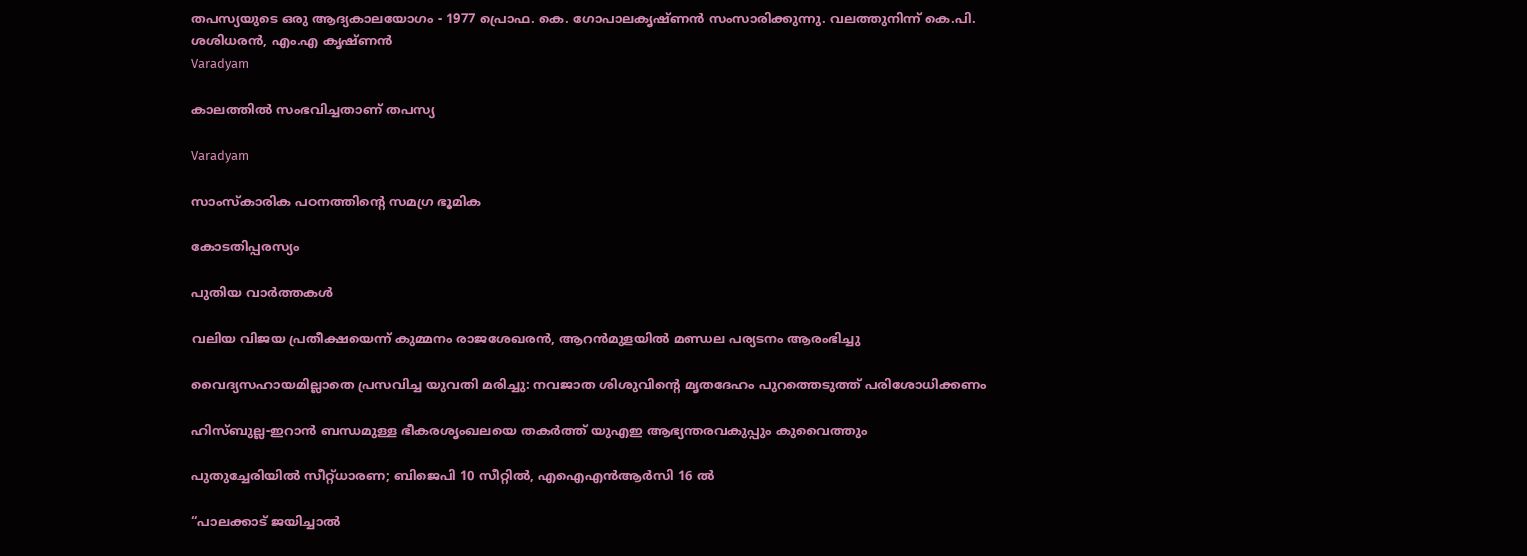തപസ്യയുടെ ഒരു ആദ്യകാലയോഗം - 1977 പ്രൊഫ. കെ. ഗോപാലകൃഷ്ണന്‍ സംസാരിക്കുന്നു. വലത്തുനിന്ന് കെ.പി. ശശിധരന്‍, എം.എ കൃഷ്ണന്‍
Varadyam

കാലത്തില്‍ സംഭവിച്ചതാണ് തപസ്യ

Varadyam

സാംസ്‌കാരിക പഠനത്തിന്റെ സമഗ്ര ഭൂമിക

കോടതിപ്പരസ്യം

പുതിയ വാര്‍ത്തകള്‍

വലിയ വിജയ പ്രതീക്ഷയെന്ന് കുമ്മനം രാജശേഖരന്‍, ആറന്‍മുളയില്‍ മണ്ഡല പര്യടനം ആരംഭിച്ചു

വൈദ്യസഹായമില്ലാതെ പ്രസവിച്ച യുവതി മരിച്ചു: നവജാത ശിശുവിന്റെ മൃതദേഹം പുറത്തെടുത്ത് പരിശോധിക്കണം

ഹിസ്ബുല്ല-ഇറാൻ ബന്ധമുള്ള ഭീകരശൃംഖലയെ തകർത്ത് യുഎഇ ആഭ്യന്തരവകുപ്പും കുവൈത്തും

പുതുച്ചേരിയിൽ സീറ്റ്ധാരണ; ബിജെപി 10 സീറ്റിൽ, എഐഎൻആർസി 16 ൽ

“പാലക്കാട് ജയിച്ചാൽ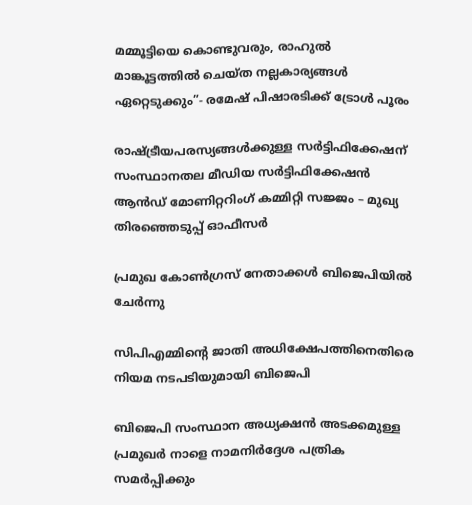മമ്മൂട്ടിയെ കൊണ്ടുവരും, രാഹുല്‍ മാങ്കൂട്ടത്തില്‍ ചെയ്ത നല്ലകാര്യങ്ങള്‍ ഏറ്റെടുക്കും”- രമേഷ് പിഷാരടിക്ക് ട്രോള്‍ പൂരം

രാഷ്‌ട്രീയപരസ്യങ്ങള്‍ക്കുള്ള സര്‍ട്ടിഫിക്കേഷന് സംസ്ഥാനതല മീഡിയ സര്‍ട്ടിഫിക്കേഷന്‍ ആന്‍ഡ് മോണിറ്ററിംഗ് കമ്മിറ്റി സജ്ജം – മുഖ്യ തിരഞ്ഞെടുപ്പ് ഓഫീസര്‍

പ്രമുഖ കോണ്‍ഗ്രസ് നേതാക്കള്‍ ബിജെപിയില്‍ ചേര്‍ന്നു

സിപിഎമ്മിന്റെ ജാതി അധിക്ഷേപത്തിനെതിരെ നിയമ നടപടിയുമായി ബിജെപി

ബിജെപി സംസ്ഥാന അധ്യക്ഷന്‍ അടക്കമുള്ള പ്രമുഖര്‍ നാളെ നാമനിര്‍ദ്ദേശ പത്രിക സമര്‍പ്പിക്കും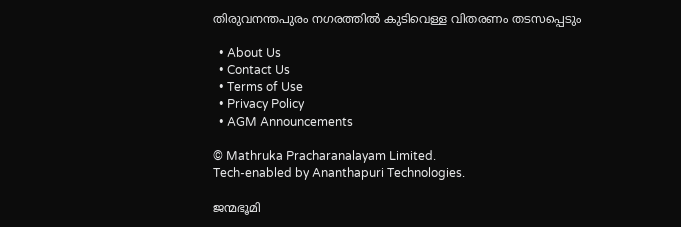തിരുവനന്തപുരം നഗരത്തില്‍ കുടിവെള്ള വിതരണം തടസപ്പെടും

  • About Us
  • Contact Us
  • Terms of Use
  • Privacy Policy
  • AGM Announcements

© Mathruka Pracharanalayam Limited.
Tech-enabled by Ananthapuri Technologies.

ജന്മഭൂമി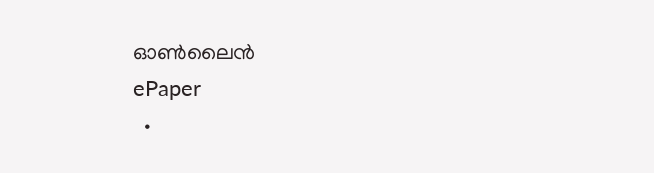ഓണ്‍ലൈന്‍
ePaper
  •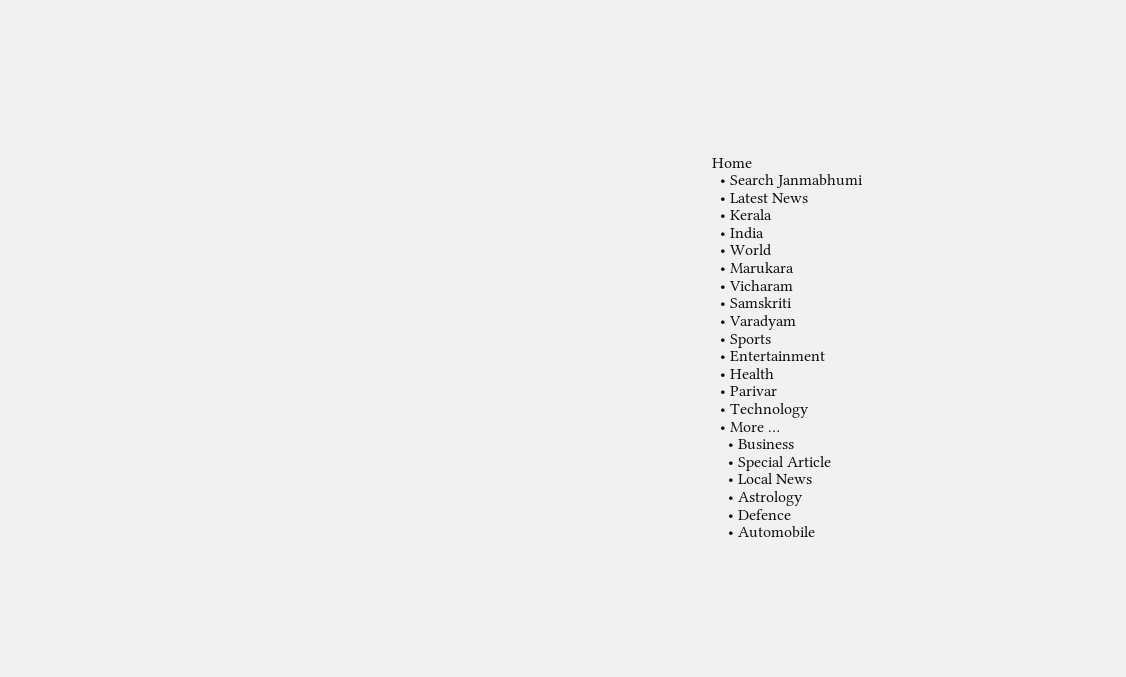Home
  • Search Janmabhumi
  • Latest News
  • Kerala
  • India
  • World
  • Marukara
  • Vicharam
  • Samskriti
  • Varadyam
  • Sports
  • Entertainment
  • Health
  • Parivar
  • Technology
  • More …
    • Business
    • Special Article
    • Local News
    • Astrology
    • Defence
    • Automobile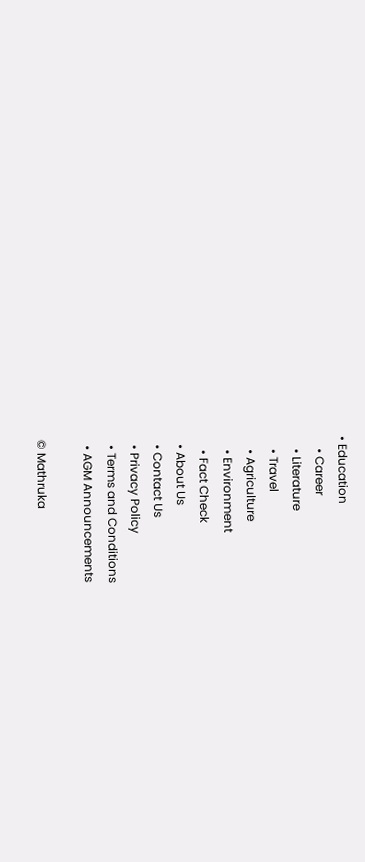• Education
    • Career
    • Literature
    • Travel
    • Agriculture
    • Environment
    • Fact Check
  • About Us
  • Contact Us
  • Privacy Policy
  • Terms and Conditions
  • AGM Announcements

© Mathruka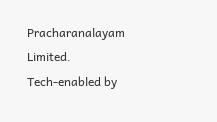Pracharanalayam Limited.
Tech-enabled by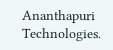Ananthapuri Technologies.